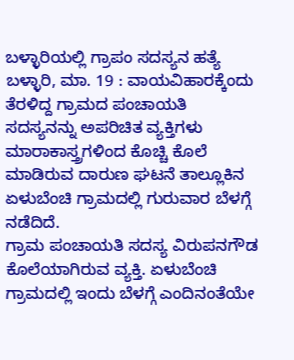ಬಳ್ಳಾರಿಯಲ್ಲಿ ಗ್ರಾಪಂ ಸದಸ್ಯನ ಹತ್ಯೆ
ಬಳ್ಳಾರಿ, ಮಾ. 19 : ವಾಯವಿಹಾರಕ್ಕೆಂದು ತೆರಳಿದ್ದ ಗ್ರಾಮದ ಪಂಚಾಯತಿ ಸದಸ್ಯನನ್ನು ಅಪರಿಚಿತ ವ್ಯಕ್ತಿಗಳು ಮಾರಾಕಾಸ್ತ್ರಗಳಿಂದ ಕೊಚ್ಚಿ ಕೊಲೆ ಮಾಡಿರುವ ದಾರುಣ ಘಟನೆ ತಾಲ್ಲೂಕಿನ ಏಳುಬೆಂಚಿ ಗ್ರಾಮದಲ್ಲಿ ಗುರುವಾರ ಬೆಳಗ್ಗೆ ನಡೆದಿದೆ.
ಗ್ರಾಮ ಪಂಚಾಯತಿ ಸದಸ್ಯ ವಿರುಪನಗೌಡ ಕೊಲೆಯಾಗಿರುವ ವ್ಯಕ್ತಿ. ಏಳುಬೆಂಚಿ ಗ್ರಾಮದಲ್ಲಿ ಇಂದು ಬೆಳಗ್ಗೆ ಎಂದಿನಂತೆಯೇ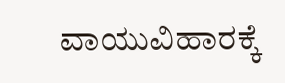ವಾಯುವಿಹಾರಕ್ಕೆ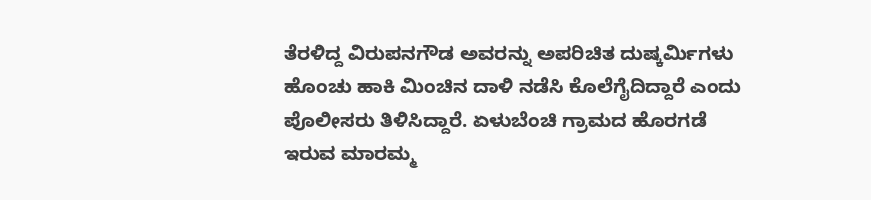ತೆರಳಿದ್ದ ವಿರುಪನಗೌಡ ಅವರನ್ನು ಅಪರಿಚಿತ ದುಷ್ಕರ್ಮಿಗಳು ಹೊಂಚು ಹಾಕಿ ಮಿಂಚಿನ ದಾಳಿ ನಡೆಸಿ ಕೊಲೆಗೈದಿದ್ದಾರೆ ಎಂದು ಪೊಲೀಸರು ತಿಳಿಸಿದ್ದಾರೆ. ಏಳುಬೆಂಚಿ ಗ್ರಾಮದ ಹೊರಗಡೆ ಇರುವ ಮಾರಮ್ಮ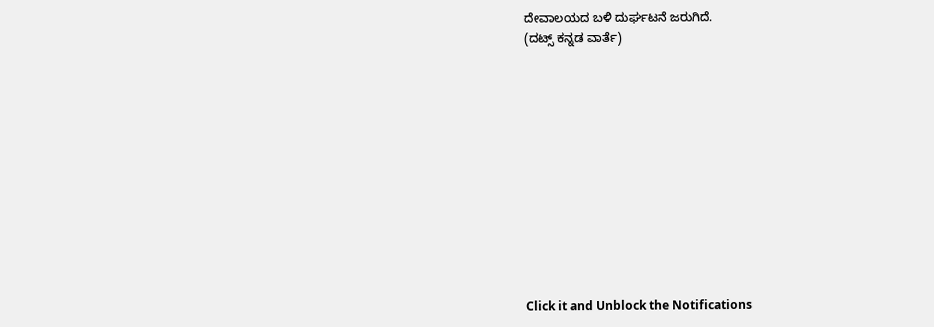ದೇವಾಲಯದ ಬಳಿ ದುರ್ಘಟನೆ ಜರುಗಿದೆ.
(ದಟ್ಸ್ ಕನ್ನಡ ವಾರ್ತೆ)












Click it and Unblock the Notifications